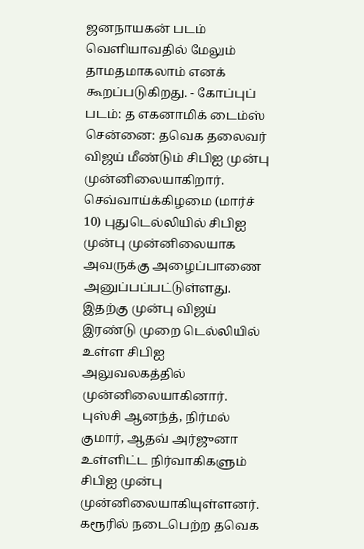ஜனநாயகன் படம் வெளியாவதில் மேலும் தாமதமாகலாம் எனக் கூறப்படுகிறது. - கோப்புப் படம்: த எகனாமிக் டைம்ஸ்
சென்னை: தவெக தலைவர் விஜய் மீண்டும் சிபிஐ முன்பு முன்னிலையாகிறார்.
செவ்வாய்க்கிழமை (மார்ச் 10) புதுடெல்லியில் சிபிஐ முன்பு முன்னிலையாக அவருக்கு அழைப்பாணை அனுப்பப்பட்டுள்ளது.
இதற்கு முன்பு விஜய் இரண்டு முறை டெல்லியில் உள்ள சிபிஐ அலுவலகத்தில் முன்னிலையாகினார்.
புஸ்சி ஆனந்த், நிர்மல் குமார், ஆதவ் அர்ஜுனா உள்ளிட்ட நிர்வாகிகளும் சிபிஐ முன்பு முன்னிலையாகியுள்ளனர்.
கரூரில் நடைபெற்ற தவெக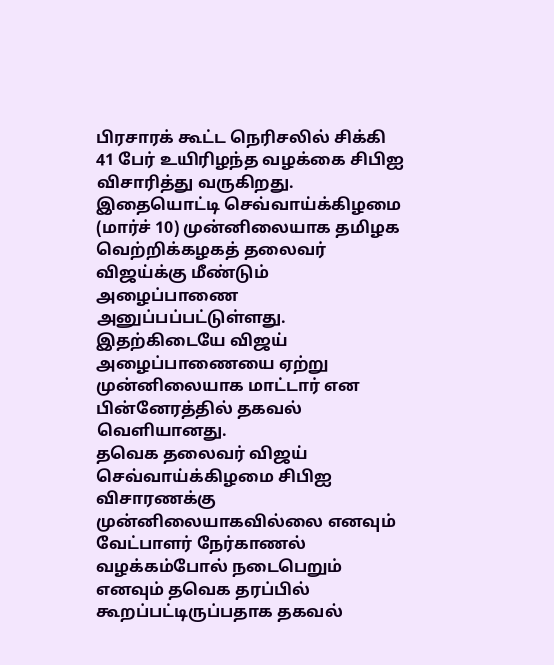பிரசாரக் கூட்ட நெரிசலில் சிக்கி 41 பேர் உயிரிழந்த வழக்கை சிபிஐ விசாரித்து வருகிறது.
இதையொட்டி செவ்வாய்க்கிழமை (மார்ச் 10) முன்னிலையாக தமிழக வெற்றிக்கழகத் தலைவர் விஜய்க்கு மீண்டும் அழைப்பாணை அனுப்பப்பட்டுள்ளது.
இதற்கிடையே விஜய் அழைப்பாணையை ஏற்று முன்னிலையாக மாட்டார் என பின்னேரத்தில் தகவல் வெளியானது.
தவெக தலைவர் விஜய் செவ்வாய்க்கிழமை சிபிஐ விசாரணக்கு முன்னிலையாகவில்லை எனவும் வேட்பாளர் நேர்காணல் வழக்கம்போல் நடைபெறும் எனவும் தவெக தரப்பில் கூறப்பட்டிருப்பதாக தகவல்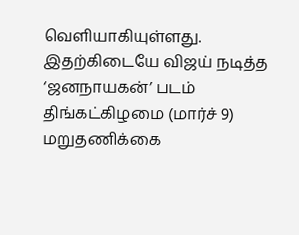வெளியாகியுள்ளது.
இதற்கிடையே விஜய் நடித்த ‘ஜனநாயகன்’ படம் திங்கட்கிழமை (மார்ச் 9) மறுதணிக்கை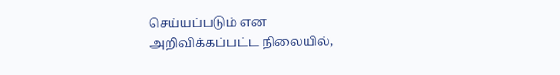செய்யப்படும் என அறிவிக்கப்பட்ட நிலையில்,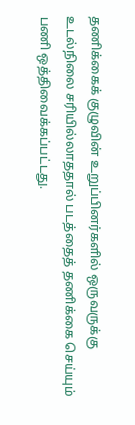தணிக்கைக் குழுவின் உறுப்பினர்களில் ஒருவருக்கு உடல்நிலை சரியில்லாததால் படத்தைத் தணிக்கை செய்யும் பணி ஒத்திவைக்கப்பட்டது.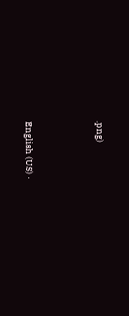.png)





English (US) ·